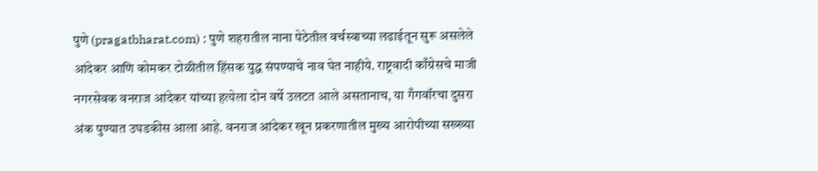पुणे (pragatbharat.com) : पुणे शहरातील नाना पेठेतील वर्चस्वाच्या लढाईतून सुरू असलेले आंदेकर आणि कोमकर टोळीतील हिंसक युद्ध संपण्याचे नाव घेत नाहीये. राष्ट्रवादी काँग्रेसचे माजी नगरसेवक वनराज आंदेकर यांच्या हत्येला दोन वर्षे उलटत आले असतानाच, या गँगवॉरचा दुसरा अंक पुण्यात उघडकीस आला आहे. वनराज आंदेकर खून प्रकरणातील मुख्य आरोपीच्या सख्ख्या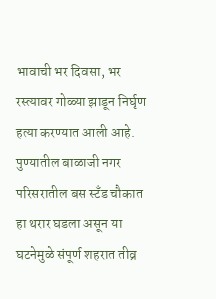भावाची भर दिवसा, भर रस्त्यावर गोळ्या झाडून निर्घृण हत्या करण्यात आली आहे. पुण्यातील बाळाजी नगर परिसरातील बस स्टँड चौकात हा थरार घडला असून या घटनेमुळे संपूर्ण शहरात तीव्र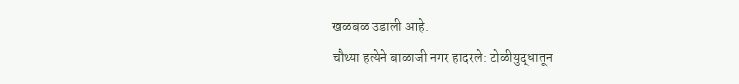खळबळ उडाली आहे.
चौथ्या हत्येने बाळाजी नगर हादरले: टोळीयुद्धातून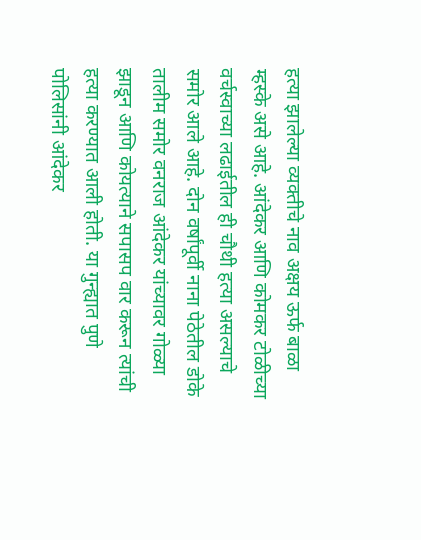हत्या झालेल्या व्यक्तीचे नाव अक्षय ऊर्फ बाळा म्हस्के असे आहे. आंदेकर आणि कोमकर टोळीच्या वर्चस्वाच्या लढाईतील ही चौथी हत्या असल्याचे समोर आले आहे. दोन वर्षांपूर्वी नाना पेठेतील डोके तालीम समोर वनराज आंदेकर यांच्यावर गोळ्या झाडून आणि कोयत्याने सपासप वार करून त्यांची हत्या करण्यात आली होती. या गुन्ह्यात पुणे पोलिसांनी आंदेकर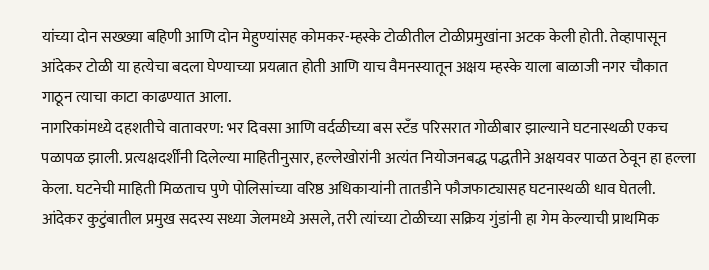यांच्या दोन सख्ख्या बहिणी आणि दोन मेहुण्यांसह कोमकर-म्हस्के टोळीतील टोळीप्रमुखांना अटक केली होती. तेव्हापासून आंदेकर टोळी या हत्येचा बदला घेण्याच्या प्रयत्नात होती आणि याच वैमनस्यातून अक्षय म्हस्के याला बाळाजी नगर चौकात गाठून त्याचा काटा काढण्यात आला.
नागरिकांमध्ये दहशतीचे वातावरण: भर दिवसा आणि वर्दळीच्या बस स्टँड परिसरात गोळीबार झाल्याने घटनास्थळी एकच पळापळ झाली. प्रत्यक्षदर्शींनी दिलेल्या माहितीनुसार, हल्लेखोरांनी अत्यंत नियोजनबद्ध पद्धतीने अक्षयवर पाळत ठेवून हा हल्ला केला. घटनेची माहिती मिळताच पुणे पोलिसांच्या वरिष्ठ अधिकाऱ्यांनी तातडीने फौजफाट्यासह घटनास्थळी धाव घेतली. आंदेकर कुटुंबातील प्रमुख सदस्य सध्या जेलमध्ये असले, तरी त्यांच्या टोळीच्या सक्रिय गुंडांनी हा गेम केल्याची प्राथमिक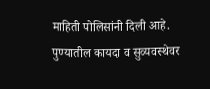माहिती पोलिसांनी दिली आहे.
पुण्यातील कायदा व सुव्यवस्थेवर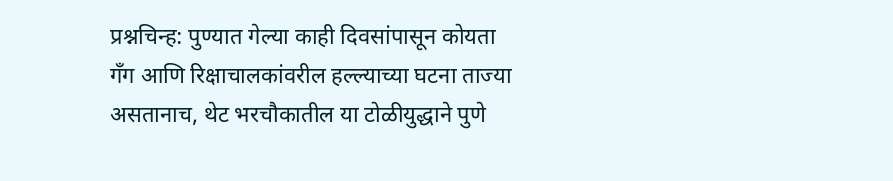प्रश्नचिन्ह: पुण्यात गेल्या काही दिवसांपासून कोयता गँग आणि रिक्षाचालकांवरील हल्ल्याच्या घटना ताज्या असतानाच, थेट भरचौकातील या टोळीयुद्धाने पुणे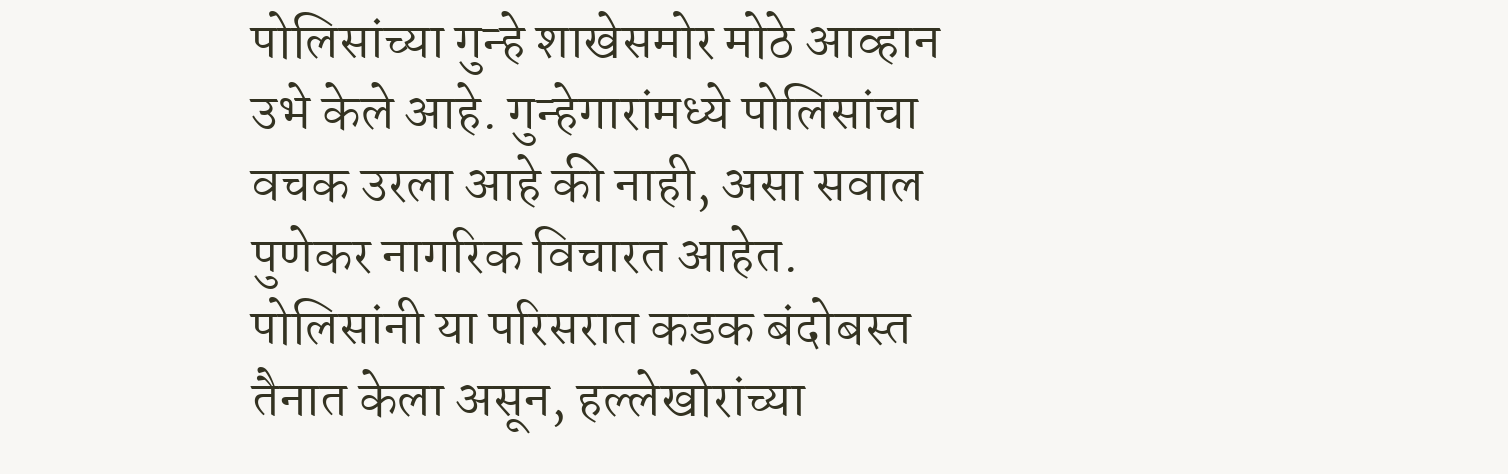पोलिसांच्या गुन्हे शाखेसमोर मोठे आव्हान उभे केले आहे. गुन्हेगारांमध्ये पोलिसांचा वचक उरला आहे की नाही, असा सवाल पुणेकर नागरिक विचारत आहेत. पोलिसांनी या परिसरात कडक बंदोबस्त तैनात केला असून, हल्लेखोरांच्या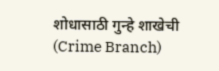शोधासाठी गुन्हे शाखेची (Crime Branch)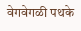वेगवेगळी पथके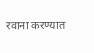रवाना करण्यात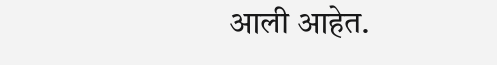आली आहेत.